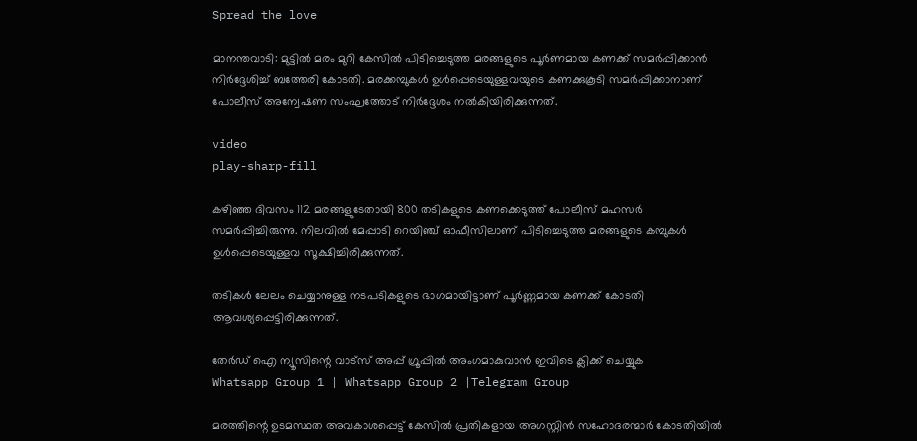Spread the love

മാനന്തവാടി: മുട്ടിൽ മരം മുറി കേസിൽ പിടിച്ചെടുത്ത മരങ്ങളുടെ പൂർണമായ കണക്ക് സമർപ്പിക്കാൻ നിർദ്ദേശിച്ച് ബത്തേരി കോടതി. മരക്കമ്പുകൾ ഉൾപ്പെടെയുള്ളവയുടെ കണക്കുകൂടി സമർപ്പിക്കാനാണ് പോലീസ് അന്വേഷണ സംഘത്തോട് നിർദ്ദേശം നൽകിയിരിക്കുന്നത്.

video
play-sharp-fill

കഴിഞ്ഞ ദിവസം 112 മരങ്ങളുടേതായി 800 തടികളുടെ കണക്കെടുത്ത് പോലീസ് മഹസർ സമർപ്പിച്ചിരുന്നു. നിലവിൽ മേപ്പാടി റെയിഞ്ച് ഓഫീസിലാണ് പിടിച്ചെടുത്ത മരങ്ങളുടെ കമ്പുകൾ ഉൾപ്പെടെയുള്ളവ സൂക്ഷിച്ചിരിക്കുന്നത്.

തടികൾ ലേലം ചെയ്യാനുള്ള നടപടികളുടെ ഭാഗമായിട്ടാണ് പൂർണ്ണമായ കണക്ക് കോടതി ആവശ്യപ്പെട്ടിരിക്കുന്നത്.

തേർഡ് ഐ ന്യൂസിന്റെ വാട്സ് അപ്പ് ഗ്രൂപ്പിൽ അംഗമാകുവാൻ ഇവിടെ ക്ലിക്ക് ചെയ്യുക
Whatsapp Group 1 | Whatsapp Group 2 |Telegram Group

മരത്തിന്റെ ഉടമസ്ഥത അവകാശപ്പെട്ട് കേസിൽ പ്രതികളായ അഗസ്റ്റിൻ സഹോദരന്മാർ കോടതിയിൽ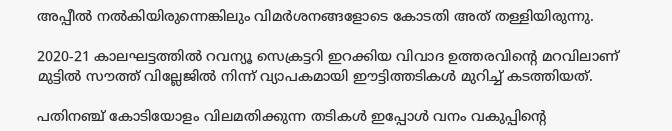അപ്പീൽ നൽകിയിരുന്നെങ്കിലും വിമർശനങ്ങളോടെ കോടതി അത് തള്ളിയിരുന്നു.

2020-21 കാലഘട്ടത്തിൽ റവന്യൂ സെക്രട്ടറി ഇറക്കിയ വിവാദ ഉത്തരവിൻ്റെ മറവിലാണ് മുട്ടിൽ സൗത്ത് വില്ലേജിൽ നിന്ന് വ്യാപകമായി ഈട്ടിത്തടികൾ മുറിച്ച് കടത്തിയത്.

പതിനഞ്ച് കോടിയോളം വിലമതിക്കുന്ന തടികൾ ഇപ്പോൾ വനം വകുപ്പിൻ്റെ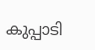കുപ്പാടി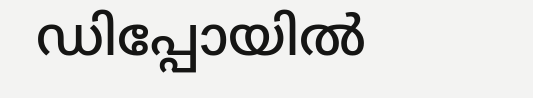ഡിപ്പോയിൽ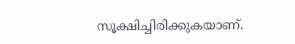സൂക്ഷിച്ചിരിക്കുകയാണ്.